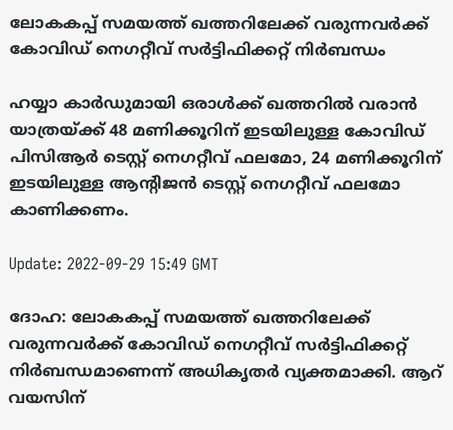ലോകകപ്പ് സമയത്ത് ഖത്തറിലേക്ക് വരുന്നവർക്ക് കോവിഡ് നെഗറ്റീവ് സർട്ടിഫിക്കറ്റ് നിർബന്ധം

ഹയ്യാ കാർഡുമായി ഒരാൾക്ക് ഖത്തറിൽ വരാൻ യാത്രയ്ക്ക് 48 മണിക്കൂറിന് ഇടയിലുള്ള കോവിഡ് പിസിആർ ടെസ്റ്റ് നെഗറ്റീവ് ഫലമോ, 24 മണിക്കൂറിന് ഇടയിലുള്ള ആന്റിജൻ ടെസ്റ്റ് നെഗറ്റീവ് ഫലമോ കാണിക്കണം.

Update: 2022-09-29 15:49 GMT

ദോഹ: ലോകകപ്പ് സമയത്ത് ഖത്തറിലേക്ക് വരുന്നവർക്ക് കോവിഡ് നെഗറ്റീവ് സർട്ടിഫിക്കറ്റ് നിർബന്ധമാണെന്ന് അധികൃതർ വ്യക്തമാക്കി. ആറ് വയസിന്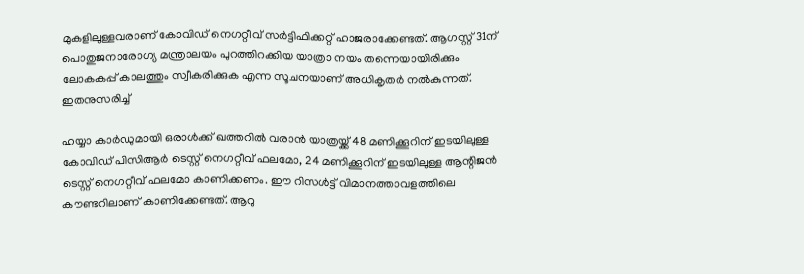മുകളിലുള്ളവരാണ് കോവിഡ് നെഗറ്റീവ് സർട്ടിഫിക്കറ്റ് ഹാജരാക്കേണ്ടത്. ആഗസ്റ്റ് 31ന് പൊതുജനാരോഗ്യ മന്ത്രാലയം പുറത്തിറക്കിയ യാത്രാ നയം തന്നെയായിരിക്കും ലോകകപ്പ് കാലത്തും സ്വീകരിക്കുക എന്ന സൂചനയാണ് അധികൃതർ നൽകുന്നത്. ഇതനുസരിച്ച്

ഹയ്യാ കാർഡുമായി ഒരാൾക്ക് ഖത്തറിൽ വരാൻ യാത്രയ്ക്ക് 48 മണിക്കൂറിന് ഇടയിലുള്ള കോവിഡ് പിസിആർ ടെസ്റ്റ് നെഗറ്റീവ് ഫലമോ, 24 മണിക്കൂറിന് ഇടയിലുള്ള ആന്റിജൻ ടെസ്റ്റ് നെഗറ്റീവ് ഫലമോ കാണിക്കണം. ഈ റിസൾട്ട് വിമാനത്താവളത്തിലെ കൗണ്ടറിലാണ് കാണിക്കേണ്ടത്. ആറു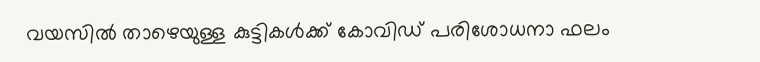വയസിൽ താഴെയുള്ള കുട്ടികൾക്ക് കോവിഡ് പരിശോധനാ ഫലം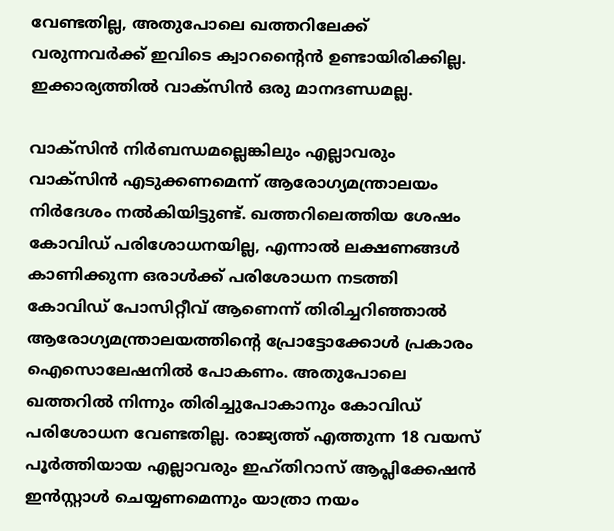വേണ്ടതില്ല, അതുപോലെ ഖത്തറിലേക്ക് വരുന്നവർക്ക് ഇവിടെ ക്വാറന്റൈൻ ഉണ്ടായിരിക്കില്ല. ഇക്കാര്യത്തിൽ വാക്‌സിൻ ഒരു മാനദണ്ഡമല്ല.

വാക്‌സിൻ നിർബന്ധമല്ലെങ്കിലും എല്ലാവരും വാക്‌സിൻ എടുക്കണമെന്ന് ആരോഗ്യമന്ത്രാലയം നിർദേശം നൽകിയിട്ടുണ്ട്. ഖത്തറിലെത്തിയ ശേഷം കോവിഡ് പരിശോധനയില്ല, എന്നാൽ ലക്ഷണങ്ങൾ കാണിക്കുന്ന ഒരാൾക്ക് പരിശോധന നടത്തി കോവിഡ് പോസിറ്റീവ് ആണെന്ന് തിരിച്ചറിഞ്ഞാൽ ആരോഗ്യമന്ത്രാലയത്തിന്റെ പ്രോട്ടോക്കോൾ പ്രകാരം ഐസൊലേഷനിൽ പോകണം. അതുപോലെ ഖത്തറിൽ നിന്നും തിരിച്ചുപോകാനും കോവിഡ് പരിശോധന വേണ്ടതില്ല. രാജ്യത്ത് എത്തുന്ന 18 വയസ് പൂർത്തിയായ എല്ലാവരും ഇഹ്തിറാസ് ആപ്ലിക്കേഷൻ ഇൻസ്റ്റാൾ ചെയ്യണമെന്നും യാത്രാ നയം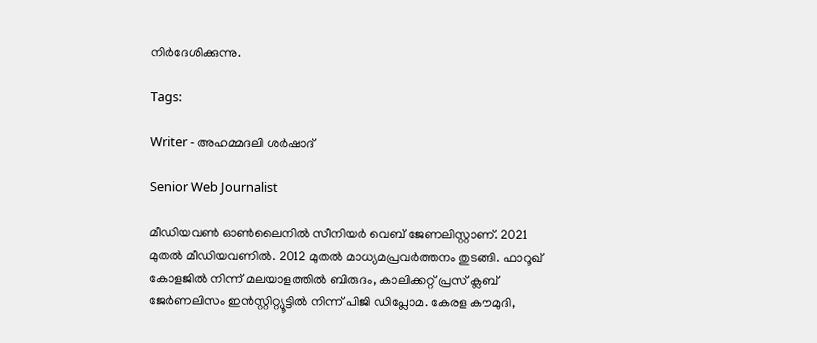നിർദേശിക്കുന്നു.

Tags:

Writer - അഹമ്മദലി ശര്‍ഷാദ്

Senior Web Journalist

മീഡിയവൺ ഓൺലൈനിൽ സീനിയർ വെബ് ജേണലിസ്റ്റാണ്. 2021 മുതൽ മീഡിയവണിൽ. 2012 മുതൽ മാധ്യമപ്രവർത്തനം തുടങ്ങി. ഫാറൂഖ് കോളജിൽ നിന്ന് മലയാളത്തിൽ ബിരുദം, കാലിക്കറ്റ് പ്രസ് ക്ലബ് ജേർണലിസം ഇൻസ്റ്റിറ്റ്യൂട്ടിൽ നിന്ന് പിജി ഡിപ്ലോമ. കേരള കൗമുദി,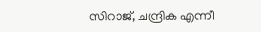സിറാജ്, ചന്ദ്രിക എന്നീ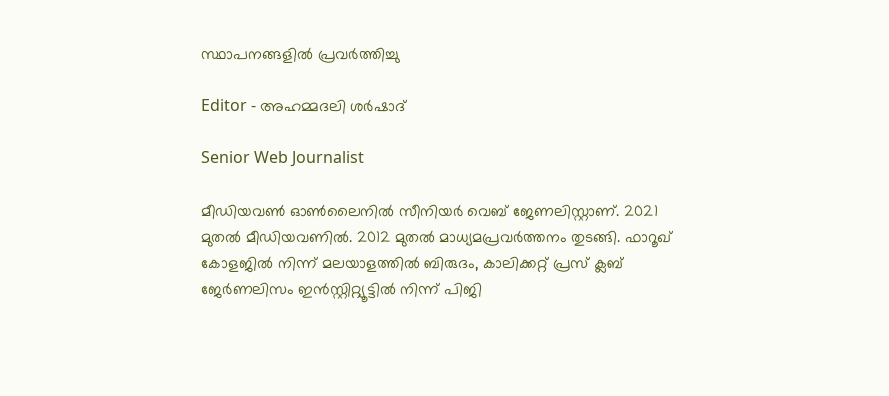സ്ഥാപനങ്ങളിൽ പ്രവർത്തിച്ചു

Editor - അഹമ്മദലി ശര്‍ഷാദ്

Senior Web Journalist

മീഡിയവൺ ഓൺലൈനിൽ സീനിയർ വെബ് ജേണലിസ്റ്റാണ്. 2021 മുതൽ മീഡിയവണിൽ. 2012 മുതൽ മാധ്യമപ്രവർത്തനം തുടങ്ങി. ഫാറൂഖ് കോളജിൽ നിന്ന് മലയാളത്തിൽ ബിരുദം, കാലിക്കറ്റ് പ്രസ് ക്ലബ് ജേർണലിസം ഇൻസ്റ്റിറ്റ്യൂട്ടിൽ നിന്ന് പിജി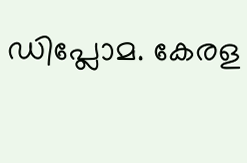ഡിപ്ലോമ. കേരള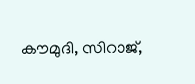കൗമുദി, സിറാജ്,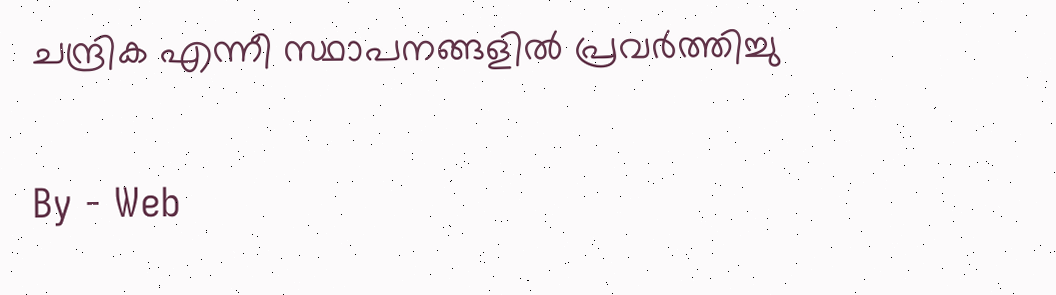ചന്ദ്രിക എന്നീ സ്ഥാപനങ്ങളിൽ പ്രവർത്തിച്ചു

By - Web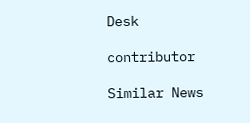Desk

contributor

Similar News